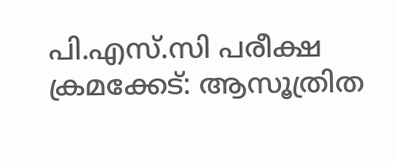പി.എസ്.സി പരീക്ഷ ക്രമക്കേട്: ആസൂത്രിത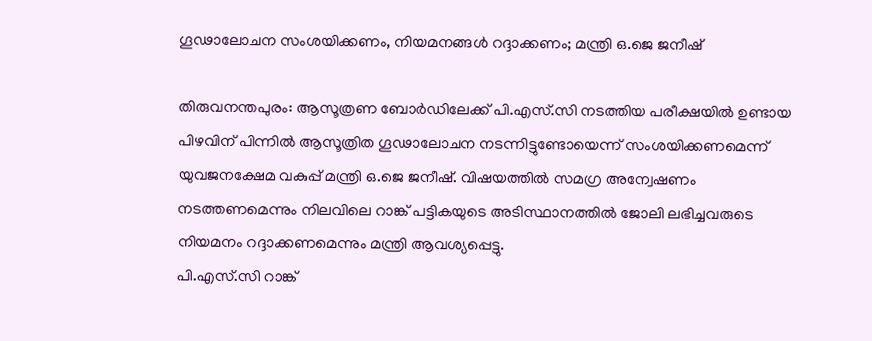ഗൂഢാലോചന സംശയിക്കണം, നിയമനങ്ങൾ റദ്ദാക്കണം; മന്ത്രി ഒ.ജെ ജനീഷ്

തിരുവനന്തപുരം: ആസൂത്രണ ബോർഡിലേക്ക് പി.എസ്.സി നടത്തിയ പരീക്ഷയിൽ ഉണ്ടായ പിഴവിന് പിന്നിൽ ആസൂത്രിത ഗൂഢാലോചന നടന്നിട്ടുണ്ടോയെന്ന് സംശയിക്കണമെന്ന് യുവജനക്ഷേമ വകുപ്പ് മന്ത്രി ഒ.ജെ ജനീഷ്. വിഷയത്തിൽ സമഗ്ര അന്വേഷണം നടത്തണമെന്നും നിലവിലെ റാങ്ക് പട്ടികയുടെ അടിസ്ഥാനത്തിൽ ജോലി ലഭിച്ചവരുടെ നിയമനം റദ്ദാക്കണമെന്നും മന്ത്രി ആവശ്യപ്പെട്ടു.
പി.എസ്.സി റാങ്ക്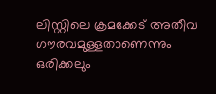ലിസ്റ്റിലെ ക്രമക്കേട് അതീവ ഗൗരവമുള്ളതാണെന്നും ഒരിക്കലും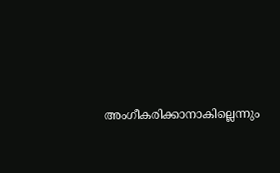അംഗീകരിക്കാനാകില്ലെന്നും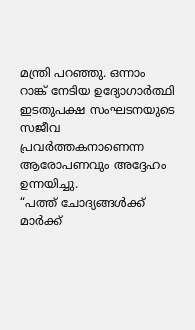മന്ത്രി പറഞ്ഞു. ഒന്നാം റാങ്ക് നേടിയ ഉദ്യോഗാർത്ഥി ഇടതുപക്ഷ സംഘടനയുടെ സജീവ പ്രവർത്തകനാണെന്ന ആരോപണവും അദ്ദേഹം ഉന്നയിച്ചു.
“പത്ത് ചോദ്യങ്ങൾക്ക് മാർക്ക്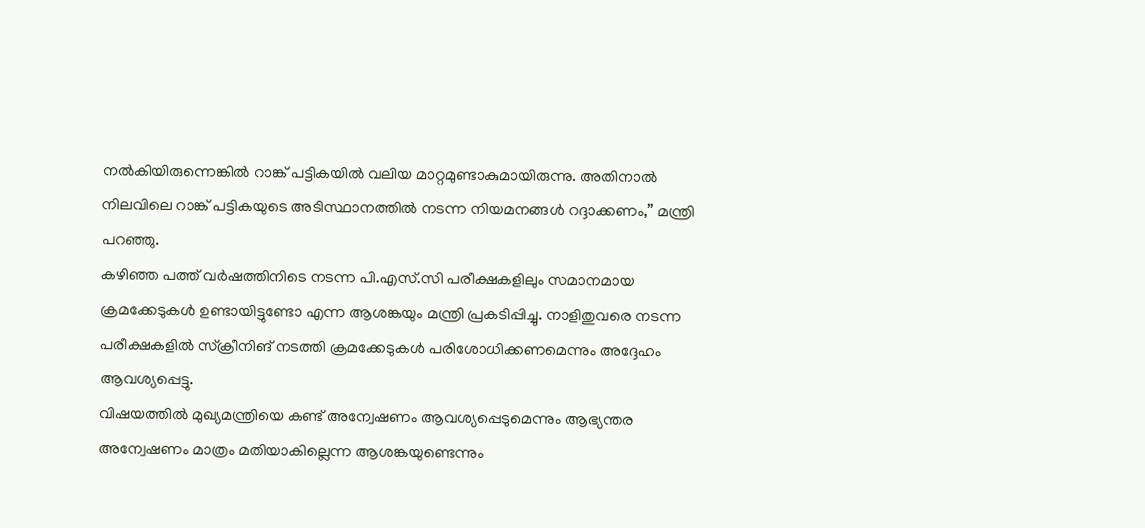നൽകിയിരുന്നെങ്കിൽ റാങ്ക് പട്ടികയിൽ വലിയ മാറ്റമുണ്ടാകുമായിരുന്നു. അതിനാൽ നിലവിലെ റാങ്ക് പട്ടികയുടെ അടിസ്ഥാനത്തിൽ നടന്ന നിയമനങ്ങൾ റദ്ദാക്കണം,” മന്ത്രി പറഞ്ഞു.
കഴിഞ്ഞ പത്ത് വർഷത്തിനിടെ നടന്ന പി.എസ്.സി പരീക്ഷകളിലും സമാനമായ ക്രമക്കേടുകൾ ഉണ്ടായിട്ടുണ്ടോ എന്ന ആശങ്കയും മന്ത്രി പ്രകടിപ്പിച്ചു. നാളിതുവരെ നടന്ന പരീക്ഷകളിൽ സ്ക്രീനിങ് നടത്തി ക്രമക്കേടുകൾ പരിശോധിക്കണമെന്നും അദ്ദേഹം ആവശ്യപ്പെട്ടു.
വിഷയത്തിൽ മുഖ്യമന്ത്രിയെ കണ്ട് അന്വേഷണം ആവശ്യപ്പെടുമെന്നും ആഭ്യന്തര അന്വേഷണം മാത്രം മതിയാകില്ലെന്ന ആശങ്കയുണ്ടെന്നും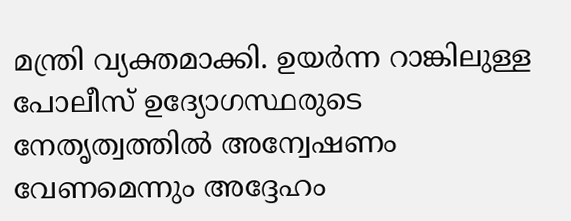മന്ത്രി വ്യക്തമാക്കി. ഉയർന്ന റാങ്കിലുള്ള പോലീസ് ഉദ്യോഗസ്ഥരുടെ നേതൃത്വത്തിൽ അന്വേഷണം വേണമെന്നും അദ്ദേഹം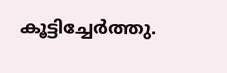കൂട്ടിച്ചേർത്തു.